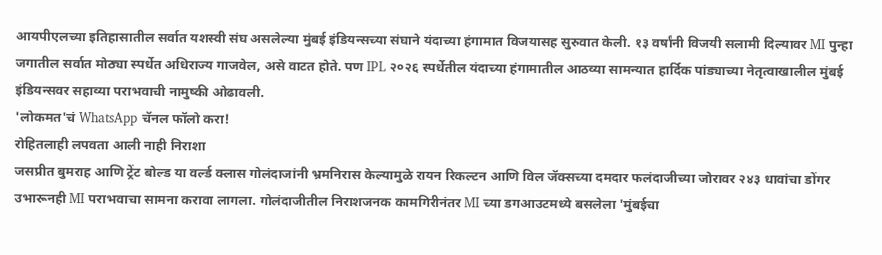आयपीएलच्या इतिहासातील सर्वात यशस्वी संघ असलेल्या मुंबई इंडियन्सच्या संघाने यंदाच्या हंगामात विजयासह सुरुवात केली. १३ वर्षांनी विजयी सलामी दिल्यावर MI पुन्हा जगातील सर्वात मोठ्या स्पर्धेत अधिराज्य गाजवेल, असे वाटत होते. पण IPL २०२६ स्पर्धेतील यंदाच्या हंगामातील आठव्या सामन्यात हार्दिक पांड्याच्या नेतृत्वाखालील मुंबई इंडियन्सवर सहाव्या पराभवाची नामुष्की ओढावली.
'लोकमत'चं WhatsApp चॅनल फॉलो करा!
रोहितलाही लपवता आली नाही निराशा
जसप्रीत बुमराह आणि ट्रेंट बोल्ड या वर्ल्ड क्लास गोलंदाजांनी भ्रमनिरास केल्यामुळे रायन रिकल्टन आणि विल जॅक्सच्या दमदार फलंदाजीच्या जोरावर २४३ धावांचा डोंगर उभारूनही MI पराभवाचा सामना करावा लागला. गोलंदाजीतील निराशजनक कामगिरीनंतर MI च्या डगआउटमध्ये बसलेला 'मुंबईचा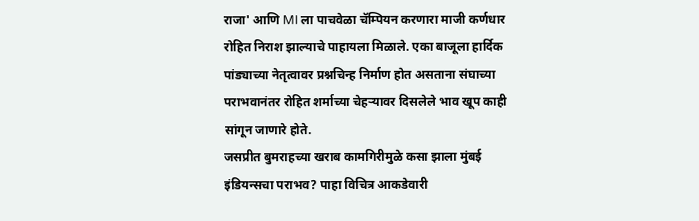राजा' आणि MI ला पाचवेळा चॅम्पियन करणारा माजी कर्णधार रोहित निराश झाल्याचे पाहायला मिळाले. एका बाजूला हार्दिक पांड्याच्या नेतृत्वावर प्रश्नचिन्ह निर्माण होत असताना संघाच्या पराभवानंतर रोहित शर्माच्या चेहऱ्यावर दिसलेले भाव खूप काही सांगून जाणारे होते.
जसप्रीत बुमराहच्या खराब कामगिरीमुळे कसा झाला मुंबई इंडियन्सचा पराभव? पाहा विचित्र आकडेवारी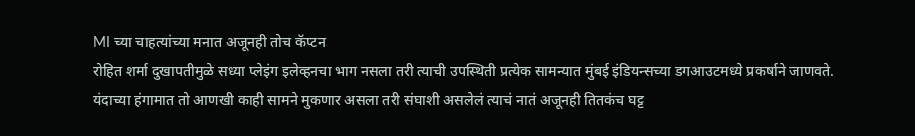MI च्या चाहत्यांच्या मनात अजूनही तोच कॅप्टन
रोहित शर्मा दुखापतीमुळे सध्या प्लेइंग इलेव्हनचा भाग नसला तरी त्याची उपस्थिती प्रत्येक सामन्यात मुंबई इंडियन्सच्या डगआउटमध्ये प्रकर्षाने जाणवते. यंदाच्या हंगामात तो आणखी काही सामने मुकणार असला तरी संघाशी असलेलं त्याचं नातं अजूनही तितकंच घट्ट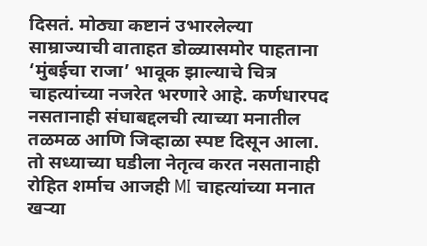दिसतं. मोठ्या कष्टानं उभारलेल्या साम्राज्याची वाताहत डोळ्यासमोर पाहताना ‘मुंबईचा राजा’ भावूक झाल्याचे चित्र चाहत्यांच्या नजरेत भरणारे आहे. कर्णधारपद नसतानाही संघाबद्दलची त्याच्या मनातील तळमळ आणि जिव्हाळा स्पष्ट दिसून आला. तो सध्याच्या घडीला नेतृत्व करत नसतानाही रोहित शर्माच आजही MI चाहत्यांच्या मनात खऱ्या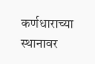कर्णधाराच्या स्थानावर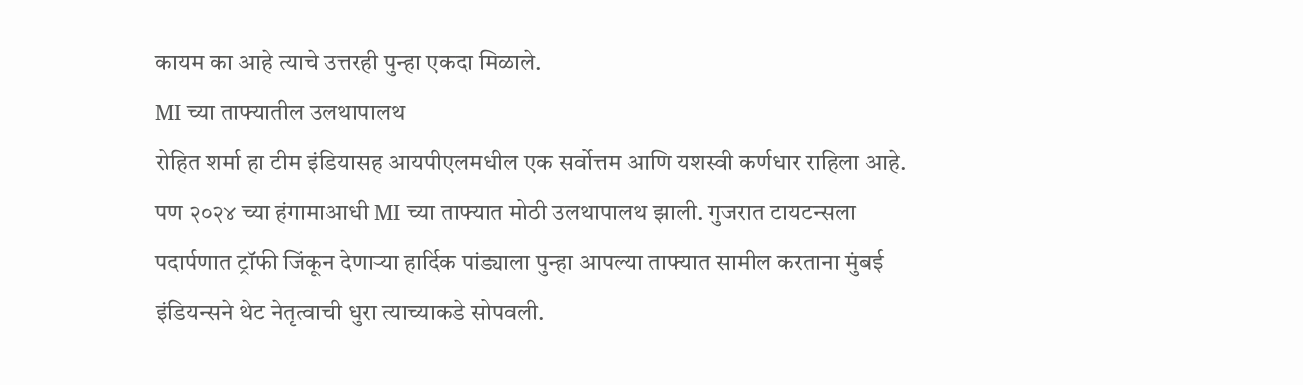कायम का आहे त्याचे उत्तरही पुन्हा एकदा मिळाले.
MI च्या ताफ्यातील उलथापालथ
रोहित शर्मा हा टीम इंडियासह आयपीएलमधील एक सर्वोत्तम आणि यशस्वी कर्णधार राहिला आहे. पण २०२४ च्या हंगामाआधी MI च्या ताफ्यात मोठी उलथापालथ झाली. गुजरात टायटन्सला पदार्पणात ट्रॉफी जिंकून देणाऱ्या हार्दिक पांड्याला पुन्हा आपल्या ताफ्यात सामील करताना मुंबई इंडियन्सने थेट नेतृत्वाची धुरा त्याच्याकडे सोपवली.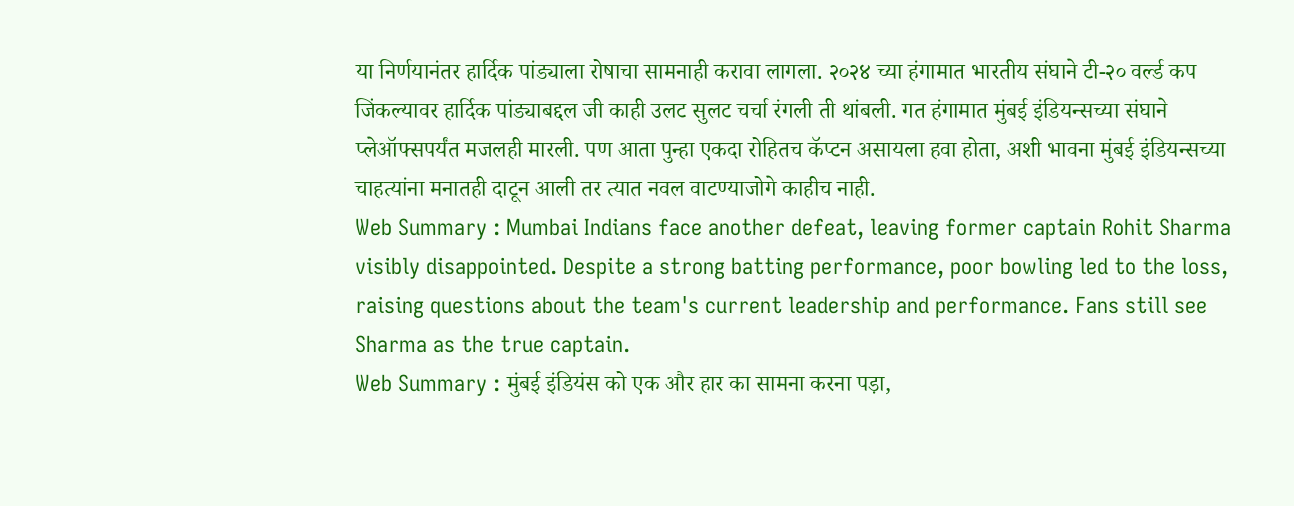या निर्णयानंतर हार्दिक पांड्याला रोषाचा सामनाही करावा लागला. २०२४ च्या हंगामात भारतीय संघाने टी-२० वर्ल्ड कप जिंकल्यावर हार्दिक पांड्याबद्दल जी काही उलट सुलट चर्चा रंगली ती थांबली. गत हंगामात मुंबई इंडियन्सच्या संघाने प्लेऑफ्सपर्यंत मजलही मारली. पण आता पुन्हा एकदा रोहितच कॅप्टन असायला हवा होता, अशी भावना मुंबई इंडियन्सच्या चाहत्यांना मनातही दाटून आली तर त्यात नवल वाटण्याजोगे काहीच नाही.
Web Summary : Mumbai Indians face another defeat, leaving former captain Rohit Sharma visibly disappointed. Despite a strong batting performance, poor bowling led to the loss, raising questions about the team's current leadership and performance. Fans still see Sharma as the true captain.
Web Summary : मुंबई इंडियंस को एक और हार का सामना करना पड़ा,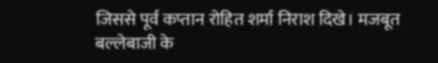जिससे पूर्व कप्तान रोहित शर्मा निराश दिखे। मजबूत बल्लेबाजी के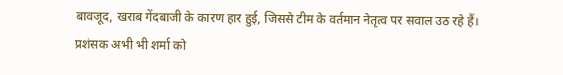बावजूद, खराब गेंदबाजी के कारण हार हुई, जिससे टीम के वर्तमान नेतृत्व पर सवाल उठ रहे हैं। प्रशंसक अभी भी शर्मा को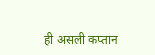ही असली कप्तान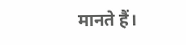मानते हैं।